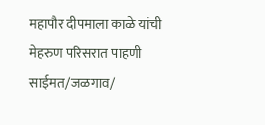महापौर दीपमाला काळे यांची मेहरुण परिसरात पाहणी
साईमत/जळगाव/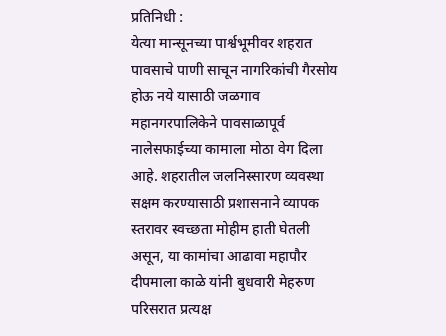प्रतिनिधी :
येत्या मान्सूनच्या पार्श्वभूमीवर शहरात पावसाचे पाणी साचून नागरिकांची गैरसोय होऊ नये यासाठी जळगाव महानगरपालिकेने पावसाळापूर्व नालेसफाईच्या कामाला मोठा वेग दिला आहे. शहरातील जलनिस्सारण व्यवस्था सक्षम करण्यासाठी प्रशासनाने व्यापक स्तरावर स्वच्छता मोहीम हाती घेतली असून, या कामांचा आढावा महापौर दीपमाला काळे यांनी बुधवारी मेहरुण परिसरात प्रत्यक्ष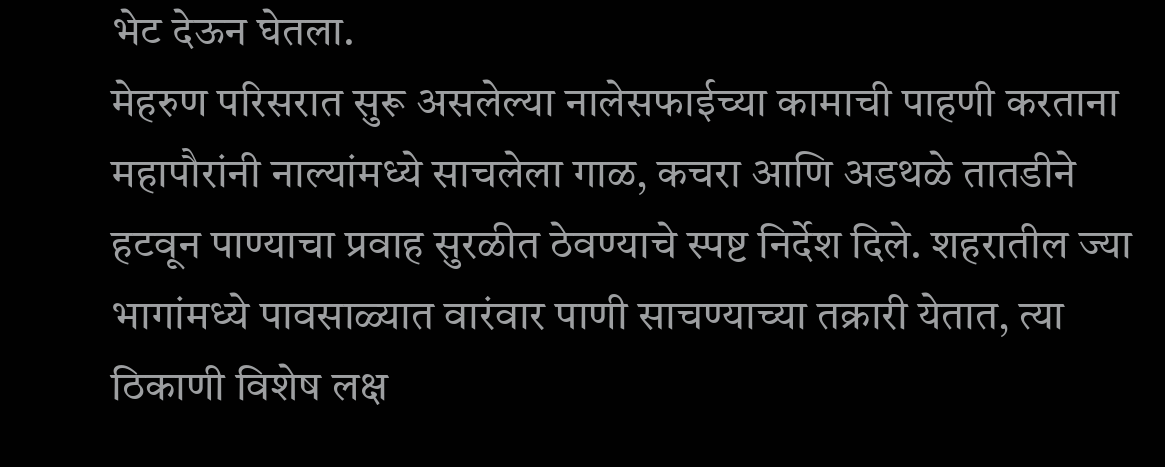भेट देऊन घेतला.
मेहरुण परिसरात सुरू असलेल्या नालेसफाईच्या कामाची पाहणी करताना महापौरांनी नाल्यांमध्ये साचलेला गाळ, कचरा आणि अडथळे तातडीने हटवून पाण्याचा प्रवाह सुरळीत ठेवण्याचे स्पष्ट निर्देश दिले. शहरातील ज्या भागांमध्ये पावसाळ्यात वारंवार पाणी साचण्याच्या तक्रारी येतात, त्या ठिकाणी विशेष लक्ष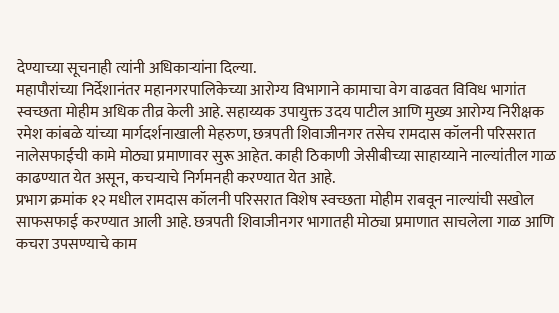देण्याच्या सूचनाही त्यांनी अधिकाऱ्यांना दिल्या.
महापौरांच्या निर्देशानंतर महानगरपालिकेच्या आरोग्य विभागाने कामाचा वेग वाढवत विविध भागांत स्वच्छता मोहीम अधिक तीव्र केली आहे. सहाय्यक उपायुक्त उदय पाटील आणि मुख्य आरोग्य निरीक्षक रमेश कांबळे यांच्या मार्गदर्शनाखाली मेहरुण, छत्रपती शिवाजीनगर तसेच रामदास कॉलनी परिसरात नालेसफाईची कामे मोठ्या प्रमाणावर सुरू आहेत. काही ठिकाणी जेसीबीच्या साहाय्याने नाल्यांतील गाळ काढण्यात येत असून, कचऱ्याचे निर्गमनही करण्यात येत आहे.
प्रभाग क्रमांक १२ मधील रामदास कॉलनी परिसरात विशेष स्वच्छता मोहीम राबवून नाल्यांची सखोल साफसफाई करण्यात आली आहे. छत्रपती शिवाजीनगर भागातही मोठ्या प्रमाणात साचलेला गाळ आणि कचरा उपसण्याचे काम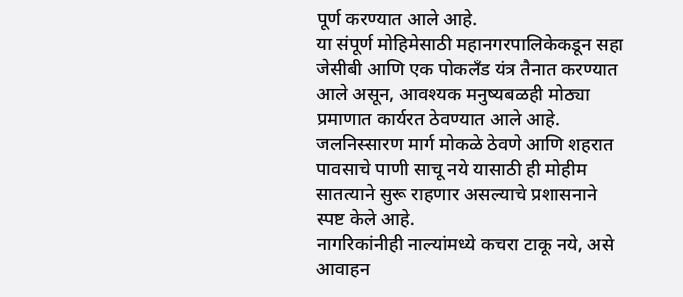पूर्ण करण्यात आले आहे.
या संपूर्ण मोहिमेसाठी महानगरपालिकेकडून सहा जेसीबी आणि एक पोकलँड यंत्र तैनात करण्यात आले असून, आवश्यक मनुष्यबळही मोठ्या प्रमाणात कार्यरत ठेवण्यात आले आहे. जलनिस्सारण मार्ग मोकळे ठेवणे आणि शहरात पावसाचे पाणी साचू नये यासाठी ही मोहीम सातत्याने सुरू राहणार असल्याचे प्रशासनाने स्पष्ट केले आहे.
नागरिकांनीही नाल्यांमध्ये कचरा टाकू नये, असे आवाहन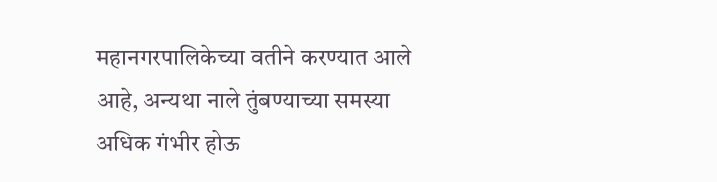महानगरपालिकेच्या वतीने करण्यात आले आहे, अन्यथा नाले तुंबण्याच्या समस्या अधिक गंभीर होऊ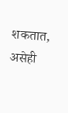शकतात, असेही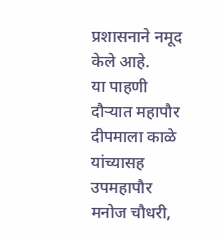प्रशासनाने नमूद केले आहे.
या पाहणी दौऱ्यात महापौर दीपमाला काळे यांच्यासह उपमहापौर मनोज चौधरी,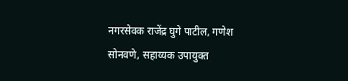नगरसेवक राजेंद्र घुगे पाटील, गणेश सोनवणे, सहाय्यक उपायुक्त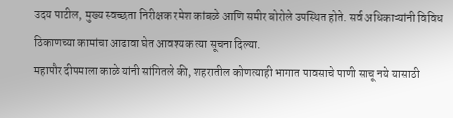उदय पाटील, मुख्य स्वच्छता निरीक्षक रमेश कांबळे आणि समीर बोरोले उपस्थित होते. सर्व अधिकाऱ्यांनी विविध ठिकाणच्या कामांचा आढावा घेत आवश्यक त्या सूचना दिल्या.
महापौर दीपमाला काळे यांनी सांगितले की, शहरातील कोणत्याही भागात पावसाचे पाणी साचू नये यासाठी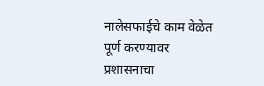नालेसफाईचे काम वेळेत पूर्ण करण्यावर प्रशासनाचा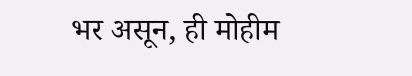भर असून, ही मोहीम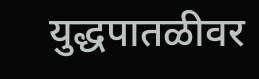युद्धपातळीवर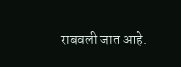राबवली जात आहे.